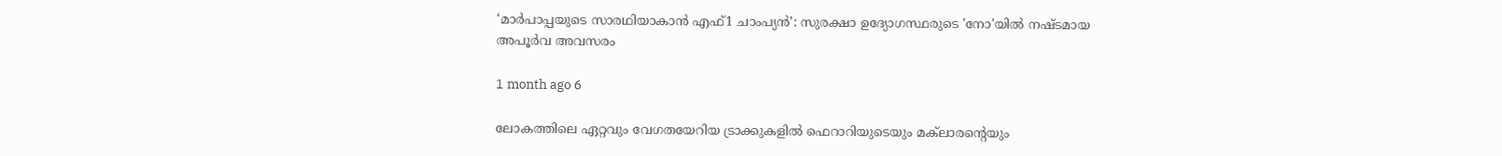‘മാർപാപ്പയുടെ സാരഥിയാകാൻ എഫ്1 ചാംപ്യൻ’: സുരക്ഷാ ഉദ്യോഗസ്ഥരുടെ 'നോ'യിൽ നഷ്ടമായ അപൂർവ അവസരം

1 month ago 6

ലോകത്തിലെ ഏറ്റവും വേഗതയേറിയ ട്രാക്കുകളിൽ ഫെറാറിയുടെയും മക്‌ലാരന്റെയും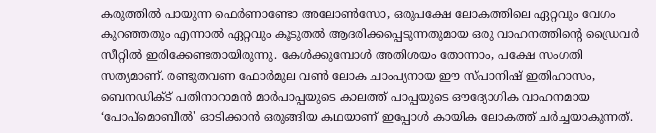കരുത്തിൽ പായുന്ന ഫെർണാണ്ടോ അലോൺസോ, ഒരുപക്ഷേ ലോകത്തിലെ ഏറ്റവും വേഗം കുറഞ്ഞതും എന്നാൽ ഏറ്റവും കൂടുതൽ ആദരിക്കപ്പെടുന്നതുമായ ഒരു വാഹനത്തിന്റെ ഡ്രൈവർ സീറ്റിൽ ഇരിക്കേണ്ടതായിരുന്നു. കേൾക്കുമ്പോൾ അതിശയം തോന്നാം, പക്ഷേ സംഗതി സത്യമാണ്. രണ്ടുതവണ ഫോർമുല വൺ ലോക ചാംപ്യനായ ഈ സ്പാനിഷ് ഇതിഹാസം, ബെനഡിക്ട് പതിനാറാമൻ മാർപാപ്പയുടെ കാലത്ത് പാപ്പയുടെ ഔദ്യോഗിക വാഹനമായ ‘പോപ്മൊബീൽ' ഓടിക്കാൻ ഒരുങ്ങിയ കഥയാണ് ഇപ്പോൾ കായിക ലോകത്ത് ചർച്ചയാകുന്നത്.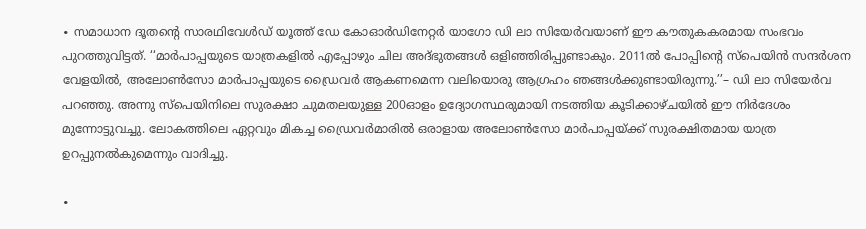∙ സമാധാന ദൂതന്റെ സാരഥിവേൾഡ് യൂത്ത് ഡേ കോഓർഡിനേറ്റർ യാഗോ ഡി ലാ സിയേർവയാണ് ഈ കൗതുകകരമായ സംഭവം പുറത്തുവിട്ടത്. ‘‘മാർപാപ്പയുടെ യാത്രകളിൽ എപ്പോഴും ചില അദ്ഭുതങ്ങൾ ഒളിഞ്ഞിരിപ്പുണ്ടാകും. 2011ൽ പോപ്പിന്റെ സ്പെയിൻ സന്ദർശന വേളയിൽ, അലോൺസോ മാർപാപ്പയുടെ ഡ്രൈവർ ആകണമെന്ന വലിയൊരു ആഗ്രഹം ഞങ്ങൾക്കുണ്ടായിരുന്നു.’’– ഡി ലാ സിയേർവ പറഞ്ഞു. അന്നു സ്പെയിനിലെ സുരക്ഷാ ചുമതലയുള്ള 200ഓളം ഉദ്യോഗസ്ഥരുമായി നടത്തിയ കൂടിക്കാഴ്ചയിൽ ഈ നിർദേശം മുന്നോട്ടുവച്ചു. ലോകത്തിലെ ഏറ്റവും മികച്ച ഡ്രൈവർമാരിൽ ഒരാളായ അലോൺസോ മാർപാപ്പയ്ക്ക് സുരക്ഷിതമായ യാത്ര ഉറപ്പുനൽകുമെന്നും വാദിച്ചു.

∙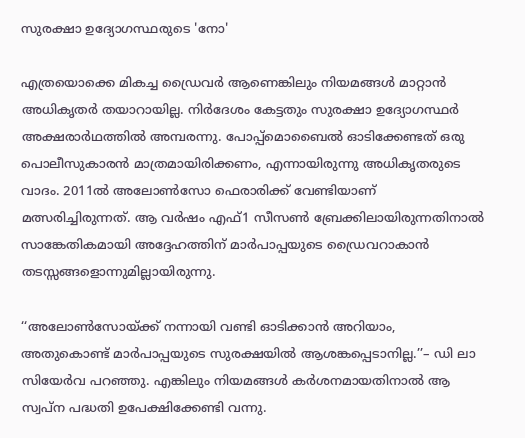സുരക്ഷാ ഉദ്യോഗസ്ഥരുടെ 'നോ'

എത്രയൊക്കെ മികച്ച ഡ്രൈവർ ആണെങ്കിലും നിയമങ്ങൾ മാറ്റാൻ അധികൃതർ തയാറായില്ല. നിർദേശം കേട്ടതും സുരക്ഷാ ഉദ്യോഗസ്ഥർ അക്ഷരാർഥത്തിൽ അമ്പരന്നു. പോപ്പ്മൊബൈൽ ഓടിക്കേണ്ടത് ഒരു പൊലീസുകാരൻ മാത്രമായിരിക്കണം, എന്നായിരുന്നു അധികൃതരുടെ വാദം. 2011ൽ അലോൺസോ ഫെരാരിക്ക് വേണ്ടിയാണ് മത്സരിച്ചിരുന്നത്. ആ വർഷം എഫ്1 സീസൺ ബ്രേക്കിലായിരുന്നതിനാൽ സാങ്കേതികമായി അദ്ദേഹത്തിന് മാർപാപ്പയുടെ ഡ്രൈവറാകാൻ തടസ്സങ്ങളൊന്നുമില്ലായിരുന്നു.

‘‘അലോൺസോയ്ക്ക് നന്നായി വണ്ടി ഓടിക്കാൻ അറിയാം, അതുകൊണ്ട് മാർപാപ്പയുടെ സുരക്ഷയിൽ ആശങ്കപ്പെടാനില്ല.’’– ഡി ലാ സിയേർവ പറഞ്ഞു. എങ്കിലും നിയമങ്ങൾ കർശനമായതിനാൽ ആ സ്വപ്ന പദ്ധതി ഉപേക്ഷിക്കേണ്ടി വന്നു.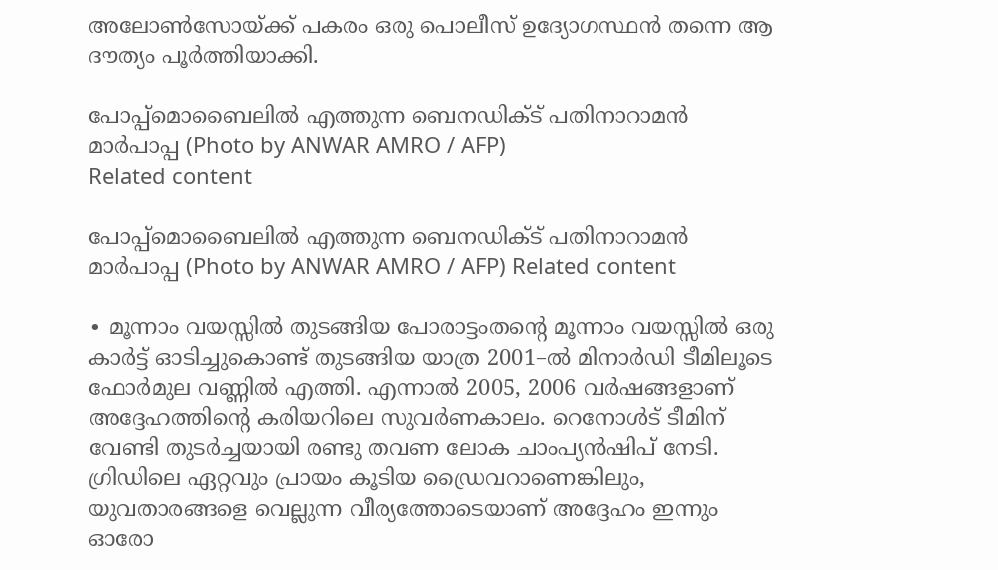അലോൺസോയ്ക്ക് പകരം ഒരു പൊലീസ് ഉദ്യോഗസ്ഥൻ തന്നെ ആ ദൗത്യം പൂർത്തിയാക്കി.

പോപ്പ്മൊബൈലിൽ എത്തുന്ന ബെനഡിക്ട് പതിനാറാമൻ മാർപാപ്പ (Photo by ANWAR AMRO / AFP)
Related content

പോപ്പ്മൊബൈലിൽ എത്തുന്ന ബെനഡിക്ട് പതിനാറാമൻ മാർപാപ്പ (Photo by ANWAR AMRO / AFP) Related content

∙ മൂന്നാം വയസ്സിൽ തുടങ്ങിയ പോരാട്ടംതന്റെ മൂന്നാം വയസ്സിൽ ഒരു കാർട്ട് ഓടിച്ചുകൊണ്ട് തുടങ്ങിയ യാത്ര 2001–ൽ മിനാർഡി ടീമിലൂടെ ഫോർമുല വണ്ണിൽ എത്തി. എന്നാൽ 2005, 2006 വർഷങ്ങളാണ് അദ്ദേഹത്തിന്റെ കരിയറിലെ സുവർണകാലം. റെനോൾട് ടീമിന് വേണ്ടി തുടർച്ചയായി രണ്ടു തവണ ലോക ചാംപ്യൻഷിപ് നേടി. ഗ്രിഡിലെ ഏറ്റവും പ്രായം കൂടിയ ഡ്രൈവറാണെങ്കിലും, യുവതാരങ്ങളെ വെല്ലുന്ന വീര്യത്തോടെയാണ് അദ്ദേഹം ഇന്നും ഓരോ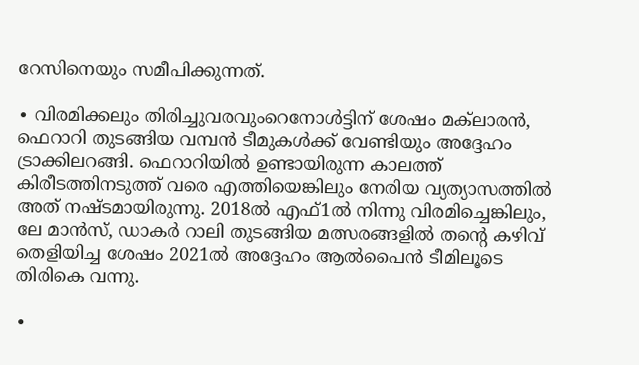റേസിനെയും സമീപിക്കുന്നത്.

∙ വിരമിക്കലും തിരിച്ചുവരവുംറെനോൾട്ടിന് ശേഷം മക്‌ലാരൻ, ഫെറാറി തുടങ്ങിയ വമ്പൻ ടീമുകൾക്ക് വേണ്ടിയും അദ്ദേഹം ട്രാക്കിലറങ്ങി. ഫെറാറിയിൽ ഉണ്ടായിരുന്ന കാലത്ത് കിരീടത്തിനടുത്ത് വരെ എത്തിയെങ്കിലും നേരിയ വ്യത്യാസത്തിൽ അത് നഷ്ടമായിരുന്നു. 2018ൽ എഫ്1ൽ നിന്നു വിരമിച്ചെങ്കിലും, ലേ മാൻസ്, ഡാകർ റാലി തുടങ്ങിയ മത്സരങ്ങളിൽ തന്റെ കഴിവ് തെളിയിച്ച ശേഷം 2021ൽ അദ്ദേഹം ആൽപൈൻ ടീമിലൂടെ തിരികെ വന്നു.

∙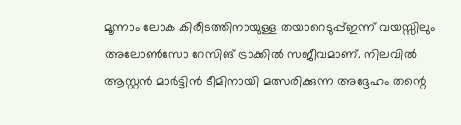മൂന്നാം ലോക കിരീടത്തിനായുള്ള തയാറെടുപ്പ്ഇന്ന് വയസ്സിലും അലോൺസോ റേസിങ് ട്രാക്കിൽ സജീവമാണ്. നിലവിൽ ആസ്റ്റൻ മാർട്ടിൻ ടീമിനായി മത്സരിക്കുന്ന അദ്ദേഹം തന്റെ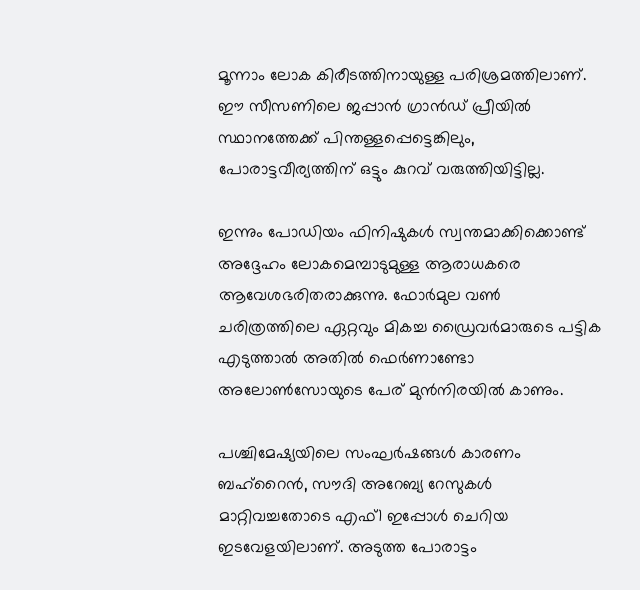മൂന്നാം ലോക കിരീടത്തിനായുള്ള പരിശ്രമത്തിലാണ്. ഈ സീസണിലെ ജപ്പാൻ ഗ്രാൻഡ് പ്രീയിൽ സ്ഥാനത്തേക്ക് പിന്തള്ളപ്പെട്ടെങ്കിലും, പോരാട്ടവീര്യത്തിന് ഒട്ടും കുറവ് വരുത്തിയിട്ടില്ല.

ഇന്നും പോഡിയം ഫിനിഷുകൾ സ്വന്തമാക്കിക്കൊണ്ട് അദ്ദേഹം ലോകമെമ്പാടുമുള്ള ആരാധകരെ ആവേശഭരിതരാക്കുന്നു. ഫോർമുല വൺ ചരിത്രത്തിലെ ഏറ്റവും മികച്ച ഡ്രൈവർമാരുടെ പട്ടിക എടുത്താൽ അതിൽ ഫെർണാണ്ടോ അലോൺസോയുടെ പേര് മുൻനിരയിൽ കാണും.

പശ്ചിമേഷ്യയിലെ സംഘർഷങ്ങൾ കാരണം ബഹ്‌റൈൻ, സൗദി അറേബ്യ റേസുകൾ മാറ്റിവച്ചതോടെ എഫ്1 ഇപ്പോൾ ചെറിയ ഇടവേളയിലാണ്. അടുത്ത പോരാട്ടം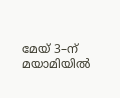മേയ് 3–ന് മയാമിയിൽ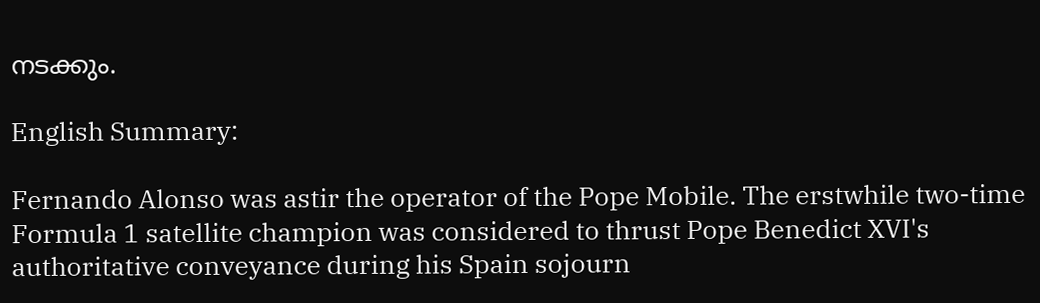നടക്കും.

English Summary:

Fernando Alonso was astir the operator of the Pope Mobile. The erstwhile two-time Formula 1 satellite champion was considered to thrust Pope Benedict XVI's authoritative conveyance during his Spain sojourn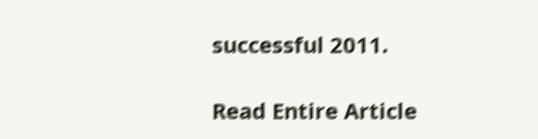successful 2011.

Read Entire Article